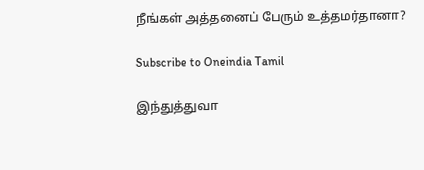நீங்கள் அத்தனைப் பேரும் உத்தமர்தானா?

Subscribe to Oneindia Tamil

இந்துத்துவா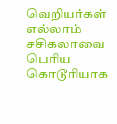வெறியர்கள் எல்லாம் சசிகலாவை பெரிய கொடூரியாக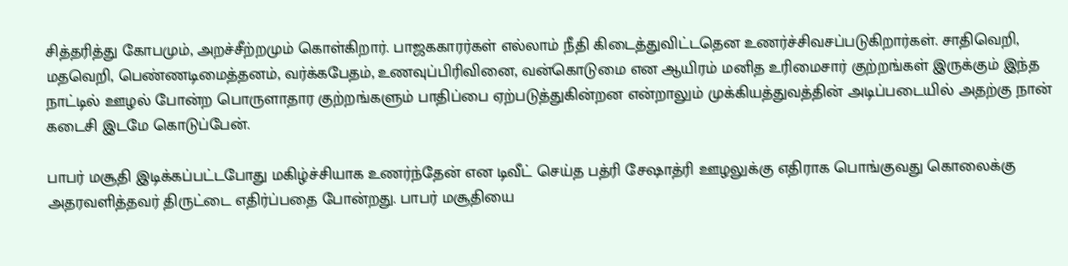சித்தரித்து கோபமும், அறச்சீற்றமும் கொள்கிறார். பாஜககாரர்கள் எல்லாம் நீதி கிடைத்துவிட்டதென உணர்ச்சிவசப்படுகிறார்கள். சாதிவெறி, மதவெறி, பெண்ணடிமைத்தனம், வர்க்கபேதம், உணவுப்பிரிவினை, வன்கொடுமை என ஆயிரம் மனித உரிமைசார் குற்றங்கள் இருக்கும் இந்த நாட்டில் ஊழல் போன்ற பொருளாதார குற்றங்களும் பாதிப்பை ஏற்படுத்துகின்றன என்றாலும் முக்கியத்துவத்தின் அடிப்படையில் அதற்கு நான் கடைசி இடமே கொடுப்பேன்.

பாபர் மசூதி இடிக்கப்பட்டபோது மகிழ்ச்சியாக உணர்ந்தேன் என டிவீட் செய்த பத்ரி சேஷாத்ரி ஊழலுக்கு எதிராக பொங்குவது கொலைக்கு அதரவளித்தவர் திருட்டை எதிர்ப்பதை போன்றது. பாபர் மசூதியை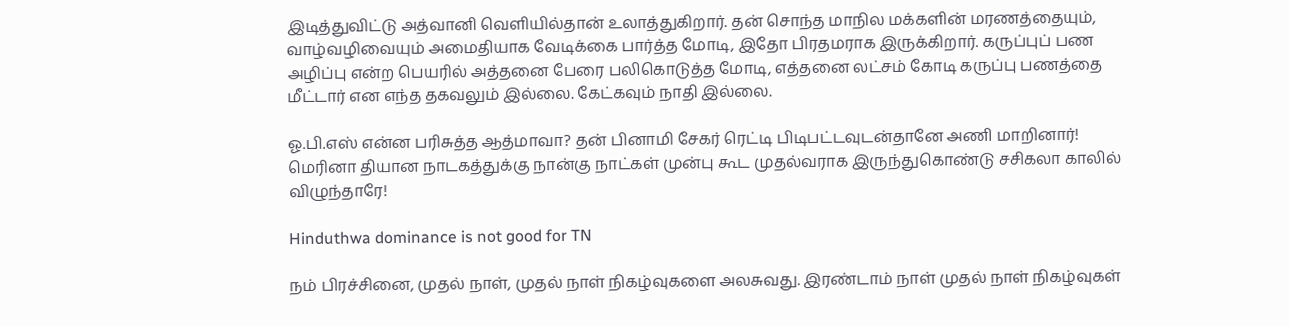இடித்துவிட்டு அத்வானி வெளியில்தான் உலாத்துகிறார். தன் சொந்த மாநில மக்களின் மரணத்தையும், வாழ்வழிவையும் அமைதியாக வேடிக்கை பார்த்த மோடி, இதோ பிரதமராக இருக்கிறார். கருப்புப் பண அழிப்பு என்ற பெயரில் அத்தனை பேரை பலிகொடுத்த மோடி, எத்தனை லட்சம் கோடி கருப்பு பணத்தை மீட்டார் என எந்த தகவலும் இல்லை. கேட்கவும் நாதி இல்லை.

ஓ.பி.எஸ் என்ன பரிசுத்த ஆத்மாவா? தன் பினாமி சேகர் ரெட்டி பிடிபட்டவுடன்தானே அணி மாறினார்! மெரினா தியான நாடகத்துக்கு நான்கு நாட்கள் முன்பு கூட முதல்வராக இருந்துகொண்டு சசிகலா காலில் விழுந்தாரே!

Hinduthwa dominance is not good for TN

நம் பிரச்சினை, முதல் நாள், முதல் நாள் நிகழ்வுகளை அலசுவது. இரண்டாம் நாள் முதல் நாள் நிகழ்வுகள்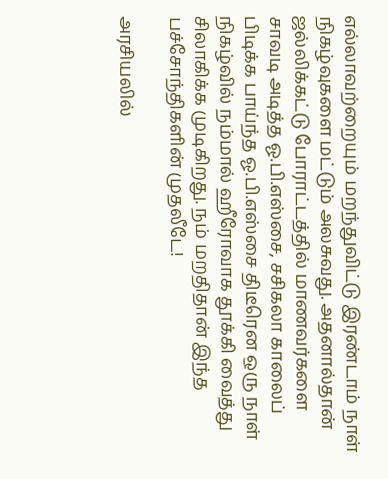எல்லாவற்றையும் மறந்துவிட்டு இரண்டாம் நாள் நிகழ்வுகளை மட்டும் அலசுவது. அதனால்தான் ஜல்லிக்கட்டு போராட்டத்தில் மாணவர்களை சாவடி அடித்த ஓ.பி.எஸ்சை, சசிகலா காலைப் பிடிக்க பாய்ந்த ஓ.பி.எஸ்சை திடீரென ஒரு நாள் நிகழ்வில் நம்மால் ஹீரோவாக தூக்கி வைத்து சிலாகிக்க முடிகிறது. நம் மறதிதான் இந்த பச்சோந்திகளின் முதலீடே!

அரசியலில்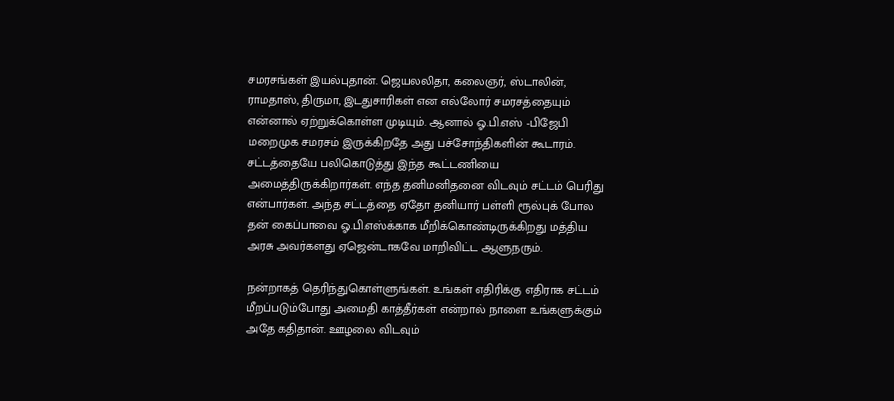சமரசங்கள் இயல்புதான். ஜெயலலிதா, கலைஞர், ஸ்டாலின், ராமதாஸ், திருமா, இடதுசாரிகள் என எல்லோர் சமரசத்தையும் என்னால் ஏற்றுக்கொள்ள முடியும். ஆனால் ஓ.பி.எஸ் -பிஜேபி மறைமுக சமரசம் இருக்கிறதே அது பச்சோந்திகளின் கூடாரம். சட்டத்தையே பலிகொடுத்து இந்த கூட்டணியை அமைத்திருக்கிறார்கள். எந்த தனிமனிதனை விடவும் சட்டம் பெரிது என்பார்கள். அந்த சட்டத்தை ஏதோ தனியார் பள்ளி ரூல்புக் போல தன் கைப்பாவை ஓ.பி.எஸ்க்காக மீறிக்கொண்டிருக்கிறது மத்திய அரசு அவர்களது ஏஜென்டாகவே மாறிவிட்ட ஆளுநரும்.

நன்றாகத் தெரிந்துகொள்ளுங்கள். உங்கள் எதிரிக்கு எதிராக சட்டம் மீறப்படும்போது அமைதி காத்தீர்கள் என்றால் நாளை உங்களுக்கும் அதே கதிதான். ஊழலை விடவும்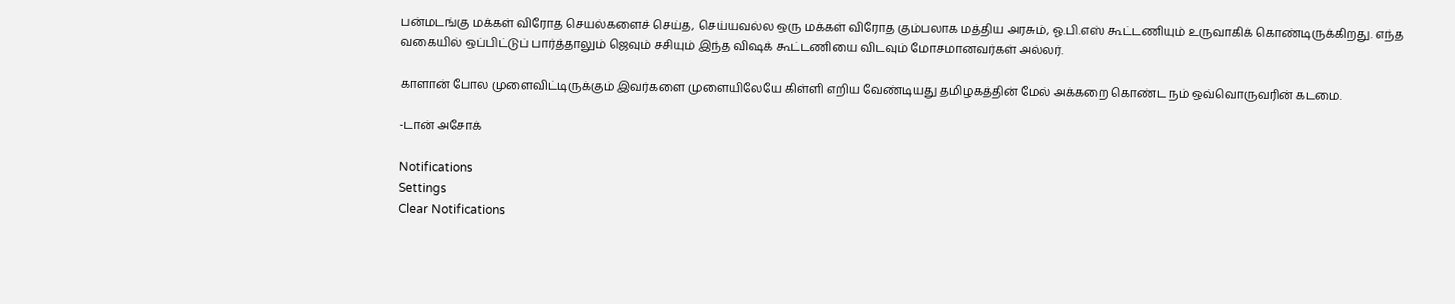பன்மடங்கு மக்கள் விரோத செயல்களைச் செய்த, செய்யவல்ல ஒரு மக்கள் விரோத கும்பலாக மத்திய அரசும், ஓ.பி.எஸ் கூட்டணியும் உருவாகிக் கொண்டிருக்கிறது. எந்த வகையில் ஒப்பிட்டுப் பார்த்தாலும் ஜெவும் சசியும் இந்த விஷக் கூட்டணியை விடவும் மோசமானவர்கள் அல்லர்.

காளான் போல முளைவிட்டிருக்கும் இவர்களை முளையிலேயே கிள்ளி எறிய வேண்டியது தமிழகத்தின் மேல் அக்கறை கொண்ட நம் ஒவ்வொருவரின் கடமை.

-டான் அசோக்

Notifications
Settings
Clear Notifications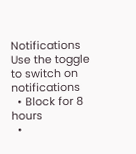Notifications
Use the toggle to switch on notifications
  • Block for 8 hours
  •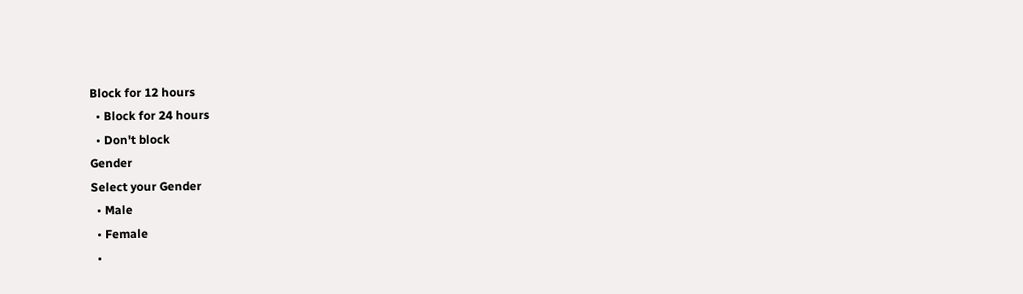Block for 12 hours
  • Block for 24 hours
  • Don't block
Gender
Select your Gender
  • Male
  • Female
  •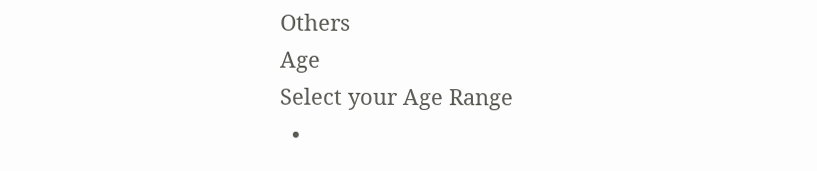Others
Age
Select your Age Range
  •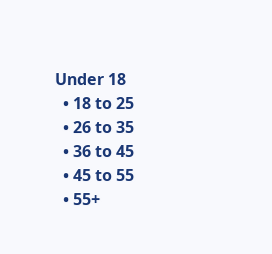Under 18
  • 18 to 25
  • 26 to 35
  • 36 to 45
  • 45 to 55
  • 55+